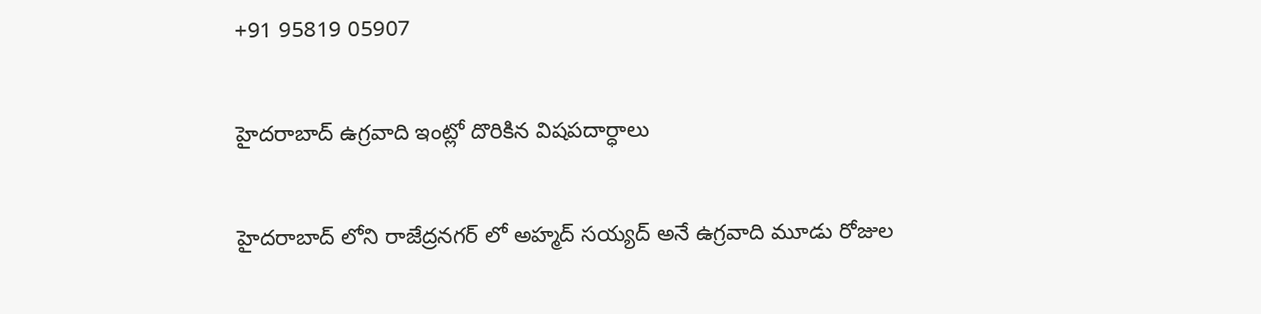+91 95819 05907

హైదరాబాద్ ఉగ్రవాది ఇంట్లో దొరికిన విషపదార్ధాలు

హైదరాబాద్ లోని రాజేద్రనగర్ లో అహ్మద్ సయ్యద్ అనే ఉగ్రవాది మూడు రోజుల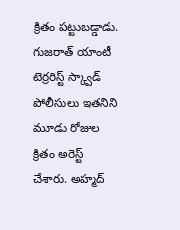క్రితం పట్టుబడ్డాడు. గుజరాత్ యాంటీ టెర్రరిస్ట్ స్క్వాడ్ పోలీసులు ఇతనిని మూడు రోజుల క్రితం అరెస్ట్ చేశారు. అహ్మద్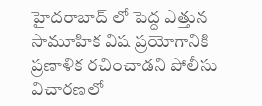హైదరాబాద్ లో పెద్ద ఎత్తున సామూహిక విష ప్రయోగానికి ప్రణాళిక రచించాడని పోలీసు విచారణలో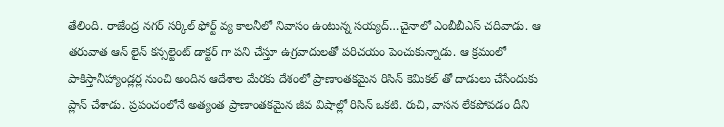తేలింది. రాజేంద్ర నగర్ సర్కిల్ ఫోర్ట్ వ్య కాలనీలో నివాసం ఉంటున్న సయ్యద్…చైనాలో ఎంబీబీఎస్ చదివాడు. ఆ తరువాత ఆన్ లైన్ కన్సల్టెంట్ డాక్టర్ గా పని చేస్తూ ఉగ్రవాదులతో పరిచయం పెంచుకున్నాడు. ఆ క్రమంలో పాకిస్తానీహ్యాండ్లర్ల నుంచి అందిన ఆదేశాల మేరకు దేశంలో ప్రాణాంతకమైన రిసిన్ కెమికల్ తో దాడులు చేసేందుకు ప్లాన్ చేశాడు. ప్రపంచంలోనే అత్యంత ప్రాణాంతకమైన జీవ విషాల్లో రిసిన్ ఒకటి. రుచి, వాసన లేకపోవడం దీని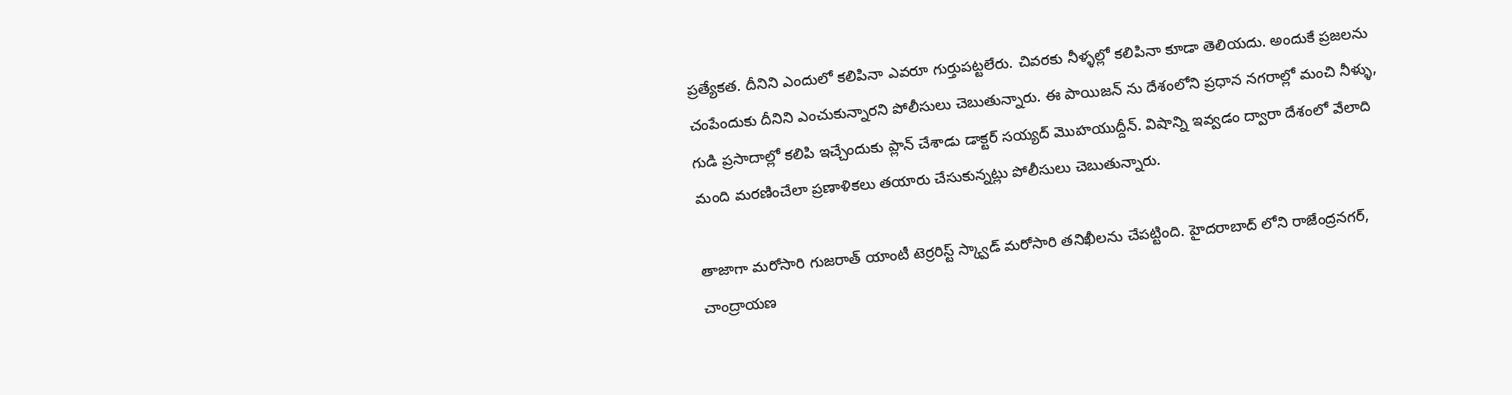ప్రత్యేకత. దీనిని ఎందులో కలిపినా ఎవరూ గుర్తుపట్టలేరు. చివరకు నీళ్ళల్లో కలిపినా కూడా తెలియదు. అందుకే ప్రజలను చంపేందుకు దీనిని ఎంచుకున్నారని పోలీసులు చెబుతున్నారు. ఈ పాయిజన్ ను దేశంలోని ప్రధాన నగరాల్లో మంచి నీళ్ళు, గుడి ప్రసాదాల్లో కలిపి ఇచ్చేందుకు ప్లాన్ చేశాడు డాక్టర్ సయ్యద్ మొహయుద్దీన్. విషాన్ని ఇవ్వడం ద్వారా దేశంలో వేలాది మంది మరణించేలా ప్రణాళికలు తయారు చేసుకున్నట్లు పోలీసులు చెబుతున్నారు.

తాజాగా మరోసారి గుజరాత్ యాంటీ టెర్రరిస్ట్ స్క్వాడ్ మరోసారి తనిఖీలను చేపట్టింది. హైదరాబాద్ లోని రాజేంద్రనగర్, చాంద్రాయణ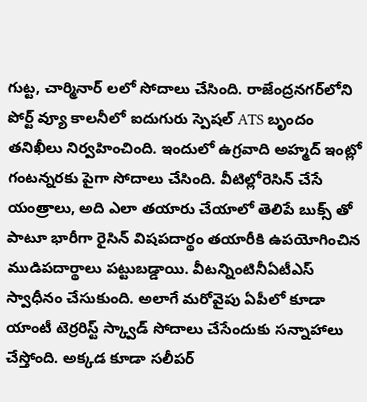గుట్ట, చార్మినార్ లలో సోదాలు చేసింది. రాజేంద్రనగర్‌లోని పోర్ట్ వ్యూ కాలనీలో ఐదుగురు స్పెషల్ ATS బృందం తనిఖీలు నిర్వహించింది. ఇందులో ఉగ్రవాది అహ్మద్ ఇంట్లో గంటన్నరకు పైగా సోదాలు చేసింది. వీటిల్లోరెసిన్ చేసే యంత్రాలు, అది ఎలా తయారు చేయాలో తెలిపే బుక్స్ తో పాటూ భారీగా రైసిన్ విషపదార్థం తయారీకి ఉపయోగించిన ముడిపదార్థాలు పట్టుబడ్డాయి. వీటన్నింటినీఏటీఎస్ స్వాధీనం చేసుకుంది. అలాగే మరోవైపు ఏపీలో కూడా యాంటీ టెర్రరిస్ట్ స్క్వాడ్ సోదాలు చేసేందుకు సన్నాహాలు చేస్తోంది. అక్కడ కూడా సలీపర్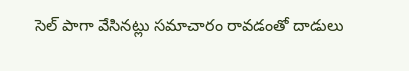సెల్ పాగా వేసినట్లు సమాచారం రావడంతో దాడులు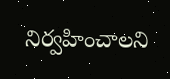నిర్వహించాలని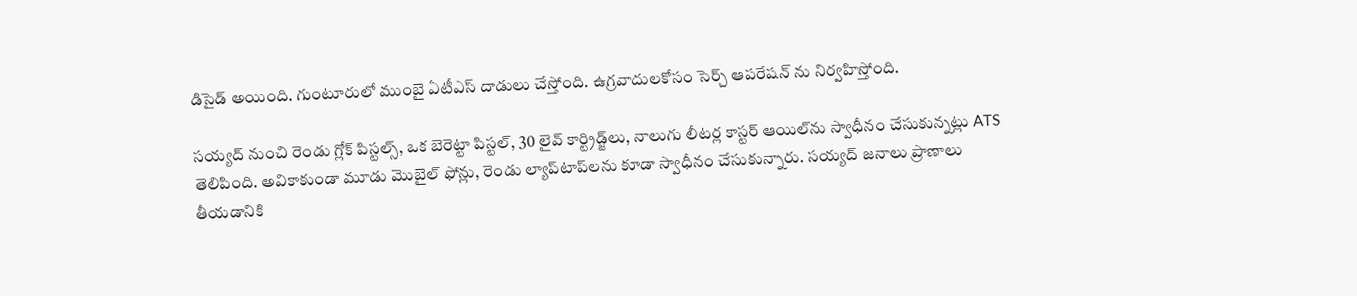డిసైడ్ అయింది. గుంటూరులో ముంబై ఏటీఎస్ దాడులు చేస్తోంది. ఉగ్రవాదులకోసం సెర్చ్ ఆపరేషన్ ను నిర్వహిస్తోంది.

సయ్యద్ నుంచి రెండు గ్లోక్ పిస్టల్స్, ఒక బెరెట్టా పిస్టల్, 30 లైవ్ కార్ట్రిడ్జ్‌లు, నాలుగు లీటర్ల కాస్టర్ ఆయిల్‌ను స్వాధీనం చేసుకున్నట్లు ATS తెలిపింది. అవికాకుండా మూడు మొబైల్ ఫోన్లు, రెండు ల్యాప్‌టాప్‌లను కూడా స్వాధీనం చేసుకున్నారు. సయ్యద్ జనాలు ప్రాణాలు తీయడానికి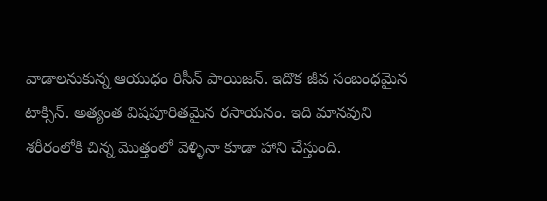వాడాలనుకున్న ఆయుధం రిసీన్ పాయిజన్. ఇదొక జీవ సంబంధమైన టాక్సిన్. అత్యంత విషపూరితమైన రసాయనం. ఇది మానవుని శరీరంలోకి చిన్న మొత్తంలో వెళ్ళినా కూడా హాని చేస్తుంది.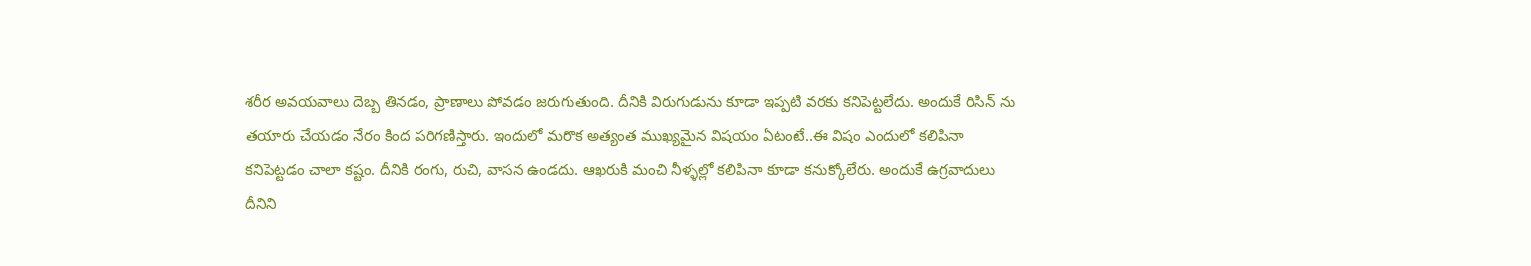శరీర అవయవాలు దెబ్బ తినడం, ప్రాణాలు పోవడం జరుగుతుంది. దీనికి విరుగుడును కూడా ఇప్పటి వరకు కనిపెట్టలేదు. అందుకే రిసిన్ ను తయారు చేయడం నేరం కింద పరిగణిస్తారు. ఇందులో మరొక అత్యంత ముఖ్యమైన విషయం ఏటంటే..ఈ విషం ఎందులో కలిపినా కనిపెట్టడం చాలా కష్టం. దీనికి రంగు, రుచి, వాసన ఉండదు. ఆఖరుకి మంచి నీళ్ళల్లో కలిపినా కూడా కనుక్కోలేరు. అందుకే ఉగ్రవాదులు దీనిని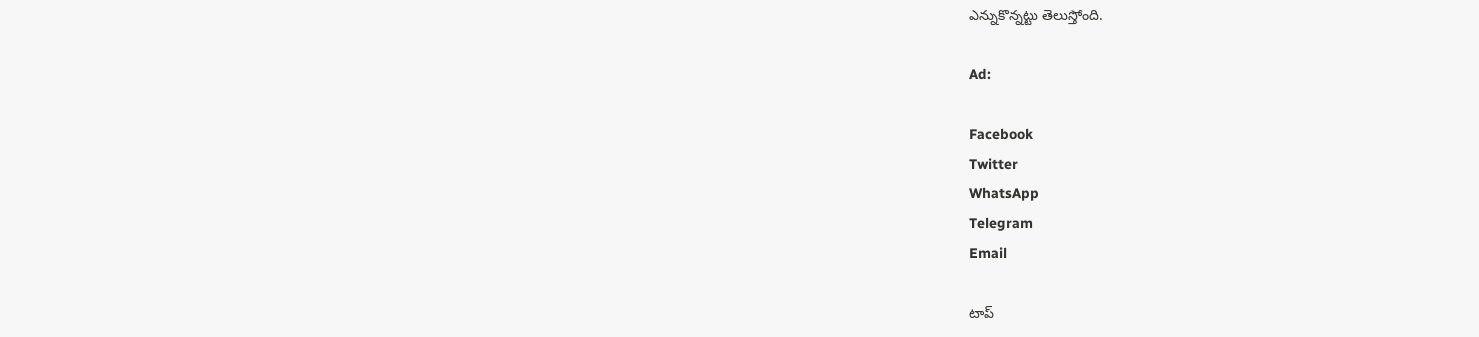ఎన్నుకొన్నట్టు తెలుస్తోంది.

Ad:

Facebook
Twitter
WhatsApp
Telegram
Email

టాప్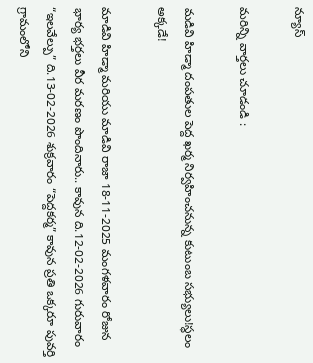న్యూస్

మరిన్ని వార్తలు చూడండి :

మడివి హిడ్మా దంపతుల పెద్ద ఖర్మ నిర్వహించనున్న కుటుంబ సభ్యులు!స్థలం అక్కడే!

మాడివి హిడ్మా మరియు మాడివి రాజా 18-11-2025 మంగళవారం రోజున భార్య భర్తలు వీర మరణం పొందినారు.. కావున ది.12-02-2026 గురువారం “ఇలవేల్పు” ది.13-02-2026 శుక్రవారం “పెద్దకర్మ” కావున ప్రతి ఒక్కరూ పువర్తి గ్రామంలోని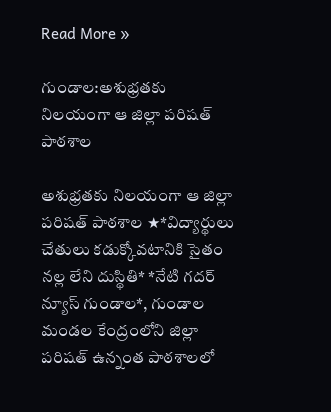Read More »

గుండాల:అశుభ్రతకు నిలయంగా ఆ జిల్లా పరిషత్ పాఠశాల

అశుభ్రతకు నిలయంగా ఆ జిల్లా పరిషత్ పాఠశాల ★*విద్యార్థులు చేతులు కడుక్కోవటానికి సైతం నల్ల లేని దుస్థితి* *నేటి గదర్ న్యూస్ గుండాల*, గుండాల మండల కేంద్రంలోని జిల్లా పరిషత్ ఉన్నంత పాఠశాలలో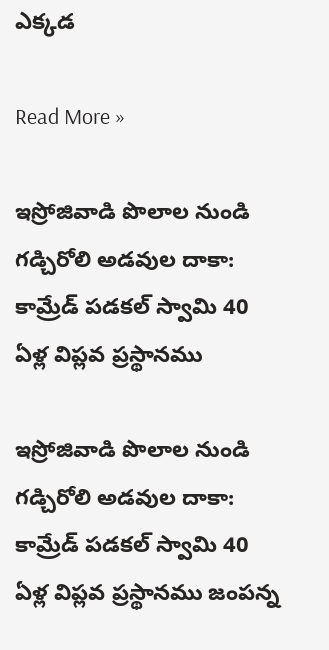ఎక్కడ

Read More »

ఇస్రోజివాడి పొలాల నుండి గడ్చిరోలి అడవుల దాకా: కామ్రేడ్ పడకల్ స్వామి 40 ఏళ్ల విప్లవ ప్రస్థానము

ఇస్రోజివాడి పొలాల నుండి గడ్చిరోలి అడవుల దాకా: కామ్రేడ్ పడకల్ స్వామి 40 ఏళ్ల విప్లవ ప్రస్థానము జంపన్న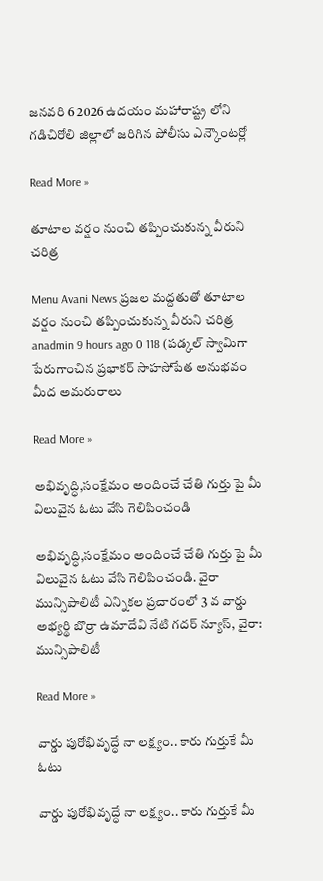జనవరి 6 2026 ఉదయం మహారాష్ట్ర లోని గడిచిరోలి జిల్లాలో జరిగిన పోలీసు ఎన్కౌంటర్లో

Read More »

తూటాల వర్షం నుంచి తప్పించుకున్న వీరుని చరిత్ర‌

Menu Avani News ప్రజల మద్దతుతో తూటాల వర్షం నుంచి తప్పించుకున్న వీరుని చరిత్ర‌ anadmin 9 hours ago 0 118 (ప‌డ్క‌ల్ స్వామిగా పేరుగాంచిన ప్ర‌భాక‌ర్ సాహ‌సోపేత అనుభ‌వం మీద అమ‌రురాలు

Read More »

అభివృద్ధి,సంక్షేమం అందించే చేతి గుర్తు పై మీ విలువైన ఓటు వేసి గెలిపించండి

అభివృద్ధి,సంక్షేమం అందించే చేతి గుర్తు పై మీ విలువైన ఓటు వేసి గెలిపించండి. వైరా మున్సిపాలిటీ ఎన్నికల ప్రచారంలో 3 వ వార్డు అభ్యర్థి బొర్రా ఉమాదేవి నేటి గదర్ న్యూస్, వైరా: మున్సిపాలిటీ

Read More »

వార్డు పురోభివృద్ధే నా లక్ష్యం.. కారు గుర్తుకే మీ ఓటు

వార్డు పురోభివృద్ధే నా లక్ష్యం.. కారు గుర్తుకే మీ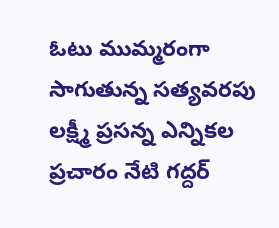ఓటు ముమ్మరంగా సాగుతున్న సత్యవరపు లక్ష్మీ ప్రసన్న ఎన్నికల ప్రచారం నేటి గద్దర్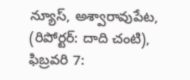న్యూస్, అశ్వారావుపేట, (రిపోర్టర్: దాది చంటి), ఫిబ్రవరి 7: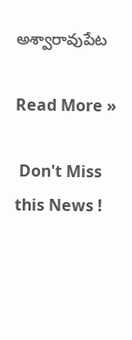అశ్వారావుపేట

Read More »

 Don't Miss this News !